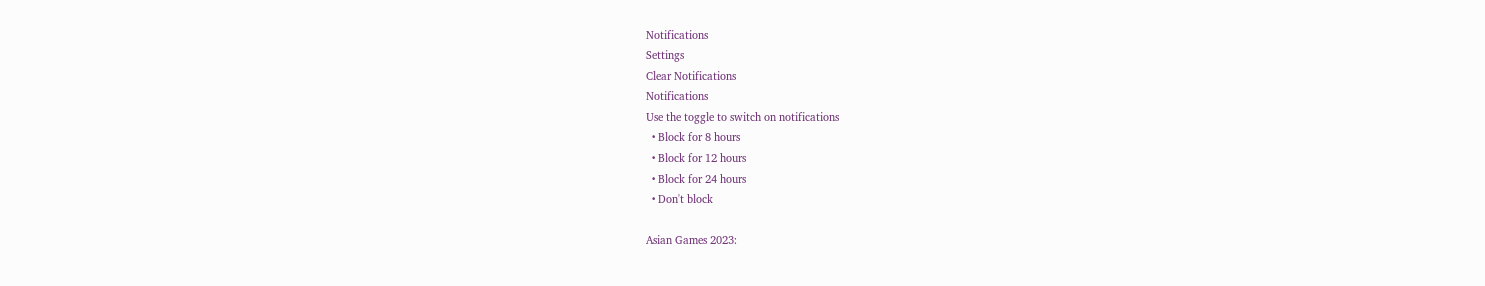Notifications
Settings
Clear Notifications
Notifications
Use the toggle to switch on notifications
  • Block for 8 hours
  • Block for 12 hours
  • Block for 24 hours
  • Don't block

Asian Games 2023: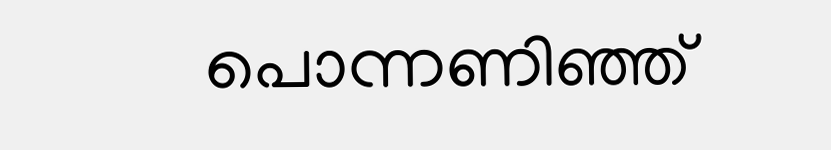പൊന്നണിഞ്ഞ്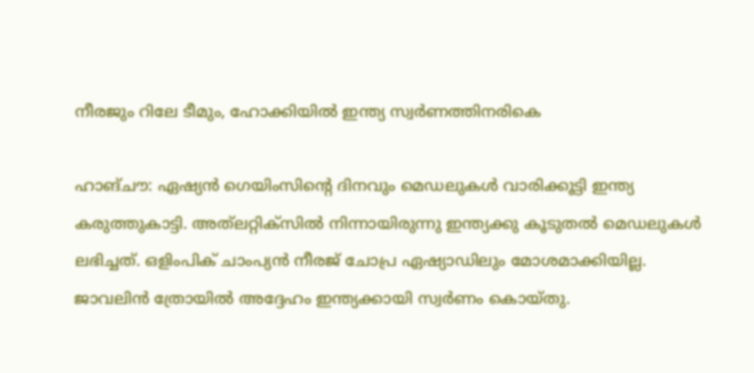നീരജും റിലേ ടീമും, ഹോക്കിയില്‍ ഇന്ത്യ സ്വര്‍ണത്തിനരികെ

ഹാങ്ചൗ: ഏഷ്യന്‍ ഗെയിംസിന്റെ ദിനവും മെഡലുകള്‍ വാരിക്കൂട്ടി ഇന്ത്യ കരുത്തുകാട്ടി. അത്‌ലറ്റിക്‌സില്‍ നിന്നായിരുന്നു ഇന്ത്യക്കു കൂടുതല്‍ മെഡലുകള്‍ ലഭിച്ചത്. ഒളിംപിക് ചാംപ്യന്‍ നീരജ് ചോപ്ര ഏഷ്യാഡിലും മോശമാക്കിയില്ല. ജാവലിന്‍ ത്രോയില്‍ അദ്ദേഹം ഇന്ത്യക്കായി സ്വര്‍ണം കൊയ്തു.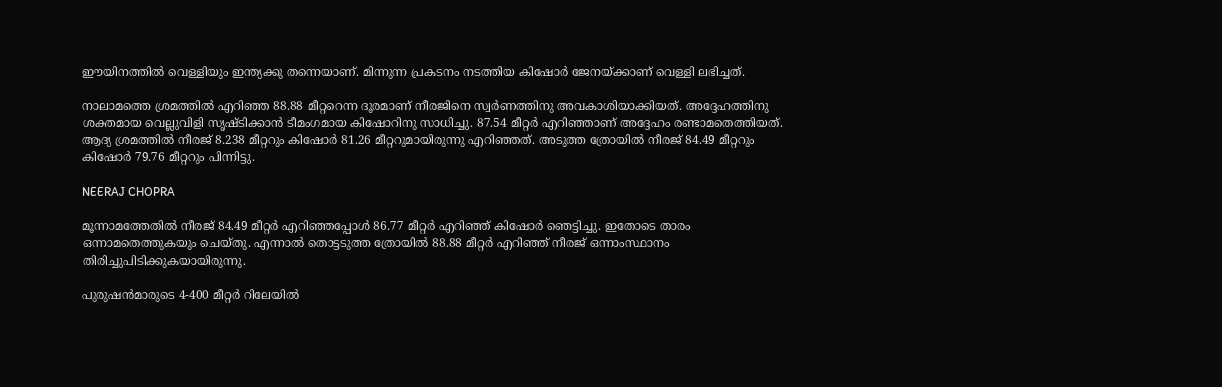ഈയിനത്തില്‍ വെള്ളിയും ഇന്ത്യക്കു തന്നെയാണ്. മിന്നുന്ന പ്രകടനം നടത്തിയ കിഷോര്‍ ജേനയ്ക്കാണ് വെള്ളി ലഭിച്ചത്.

നാലാമത്തെ ശ്രമത്തില്‍ എറിഞ്ഞ 88.88 മീറ്ററെന്ന ദൂരമാണ് നീരജിനെ സ്വര്‍ണത്തിനു അവകാശിയാക്കിയത്. അദ്ദേഹത്തിനു ശക്തമായ വെല്ലുവിളി സൃഷ്ടിക്കാന്‍ ടീമംഗമായ കിഷോറിനു സാധിച്ചു. 87.54 മീറ്റര്‍ എറിഞ്ഞാണ് അദ്ദേഹം രണ്ടാമതെത്തിയത്. ആദ്യ ശ്രമത്തില്‍ നീരജ് 8.238 മീറ്ററും കിഷോര്‍ 81.26 മീറ്ററുമായിരുന്നു എറിഞ്ഞത്. അടുത്ത ത്രോയില്‍ നീരജ് 84.49 മീറ്ററും കിഷോര്‍ 79.76 മീറ്ററും പിന്നിട്ടു.

NEERAJ CHOPRA

മൂന്നാമത്തേതില്‍ നീരജ് 84.49 മീറ്റര്‍ എറിഞ്ഞപ്പോള്‍ 86.77 മീറ്റര്‍ എറിഞ്ഞ് കിഷോര്‍ ഞെട്ടിച്ചു. ഇതോടെ താരം ഒന്നാമതെത്തുകയും ചെയ്തു. എന്നാല്‍ തൊട്ടടുത്ത ത്രോയില്‍ 88.88 മീറ്റര്‍ എറിഞ്ഞ് നീരജ് ഒന്നാംസ്ഥാനം തിരിച്ചുപിടിക്കുകയായിരുന്നു.

പുരുഷന്‍മാരുടെ 4-400 മീറ്റര്‍ റിലേയില്‍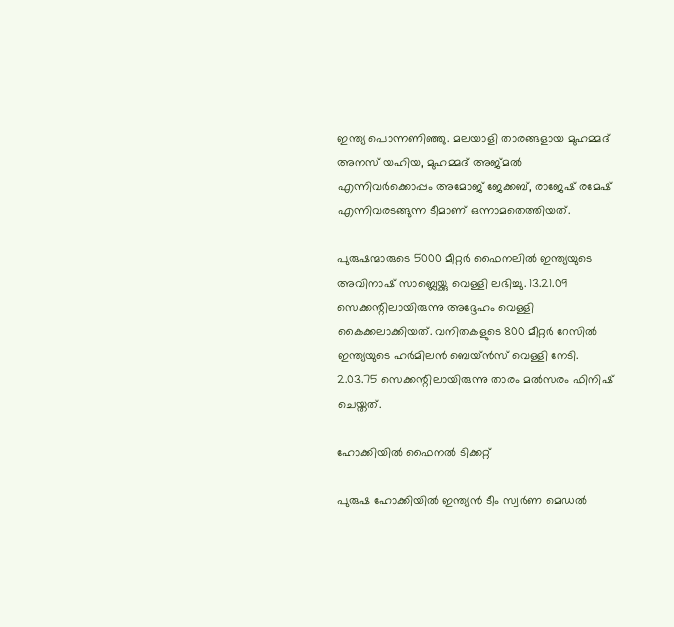ഇന്ത്യ പൊന്നണിഞ്ഞു. മലയാളി താരങ്ങളായ മുഹമ്മദ് അനസ് യഹിയ, മുഹമ്മദ് അജ്മല്‍ എന്നിവര്‍ക്കൊപ്പം അമോജ് ജേക്കബ്, രാജേഷ് രമേഷ് എന്നിവരടങ്ങുന്ന ടീമാണ് ഒന്നാമതെത്തിയത്.

പുരുഷന്മാരുടെ 5000 മീറ്റര്‍ ഫൈനലില്‍ ഇന്ത്യയുടെ അവിനാഷ് സാബ്ലെയ്ക്കു വെള്ളി ലഭിച്ചു. 13.21.09 സെക്കന്റിലായിരുന്നു അദ്ദേഹം വെള്ളി കൈക്കലാക്കിയത്. വനിതകളുടെ 800 മീറ്റര്‍ റേസില്‍ ഇന്ത്യയുടെ ഹര്‍മിലന്‍ ബെയ്ന്‍സ് വെള്ളി നേടി. 2.03.75 സെക്കന്റിലായിരുന്നു താരം മല്‍സരം ഫിനിഷ് ചെയ്തത്.

ഹോക്കിയില്‍ ഫൈനല്‍ ടിക്കറ്റ്

പുരുഷ ഹോക്കിയില്‍ ഇന്ത്യന്‍ ടീം സ്വര്‍ണ മെഡല്‍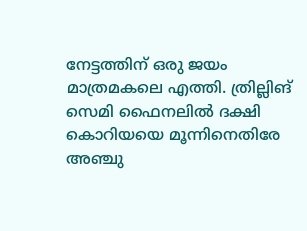നേട്ടത്തിന് ഒരു ജയം മാത്രമകലെ എത്തി. ത്രില്ലിങ് സെമി ഫൈനലില്‍ ദക്ഷി കൊറിയയെ മൂന്നിനെതിരേ അഞ്ചു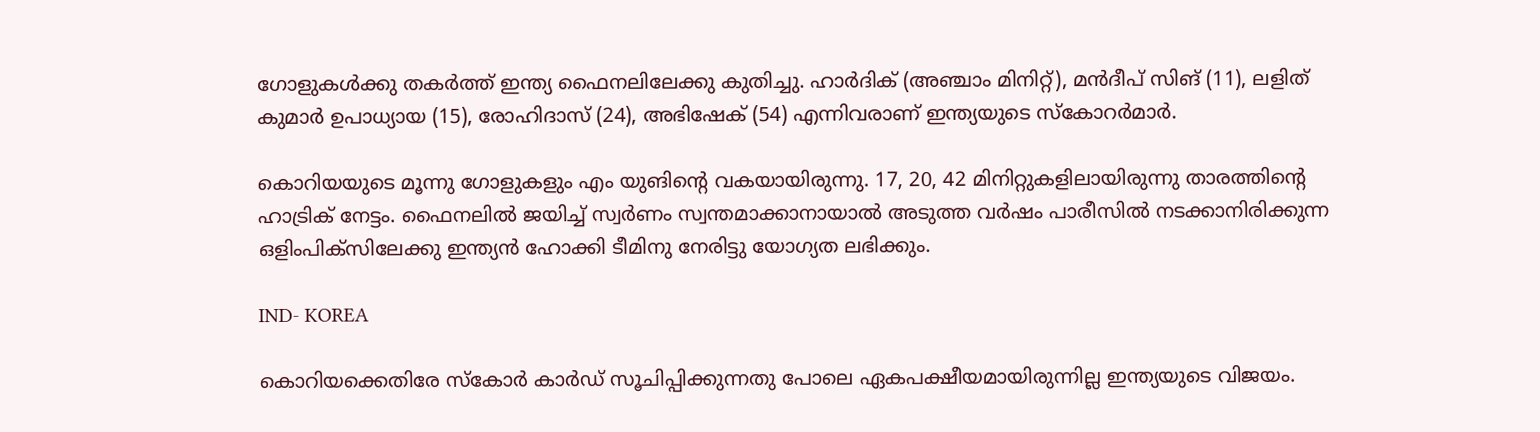ഗോളുകള്‍ക്കു തകര്‍ത്ത് ഇന്ത്യ ഫൈനലിലേക്കു കുതിച്ചു. ഹാര്‍ദിക് (അഞ്ചാം മിനിറ്റ്), മന്‍ദീപ് സിങ് (11), ലളിത് കുമാര്‍ ഉപാധ്യായ (15), രോഹിദാസ് (24), അഭിഷേക് (54) എന്നിവരാണ് ഇന്ത്യയുടെ സ്‌കോറര്‍മാര്‍.

കൊറിയയുടെ മൂന്നു ഗോളുകളും എം യുങിന്റെ വകയായിരുന്നു. 17, 20, 42 മിനിറ്റുകളിലായിരുന്നു താരത്തിന്റെ ഹാട്രിക് നേട്ടം. ഫൈനലില്‍ ജയിച്ച് സ്വര്‍ണം സ്വന്തമാക്കാനായാല്‍ അടുത്ത വര്‍ഷം പാരീസില്‍ നടക്കാനിരിക്കുന്ന ഒളിംപിക്‌സിലേക്കു ഇന്ത്യന്‍ ഹോക്കി ടീമിനു നേരിട്ടു യോഗ്യത ലഭിക്കും.

IND- KOREA

കൊറിയക്കെതിരേ സ്‌കോര്‍ കാര്‍ഡ് സൂചിപ്പിക്കുന്നതു പോലെ ഏകപക്ഷീയമായിരുന്നില്ല ഇന്ത്യയുടെ വിജയം.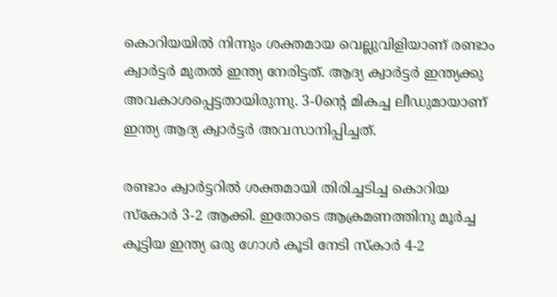കൊറിയയില്‍ നിന്നും ശക്തമായ വെല്ലുവിളിയാണ് രണ്ടാം ക്വാര്‍ട്ടര്‍ മുതല്‍ ഇന്ത്യ നേരിട്ടത്. ആദ്യ ക്വാര്‍ട്ടര്‍ ഇന്ത്യക്കു അവകാശപ്പെട്ടതായിരുന്നു. 3-0ന്റെ മികച്ച ലീഡുമായാണ് ഇന്ത്യ ആദ്യ ക്വാര്‍ട്ടര്‍ അവസാനിപ്പിച്ചത്.

രണ്ടാം ക്വാര്‍ട്ടറില്‍ ശക്തമായി തിരിച്ചടിച്ച കൊറിയ സ്‌കോര്‍ 3-2 ആക്കി. ഇതോടെ ആക്രമണത്തിനു മൂര്‍ച്ച കൂട്ടിയ ഇന്ത്യ ഒരു ഗോള്‍ കൂടി നേടി സ്‌കാര്‍ 4-2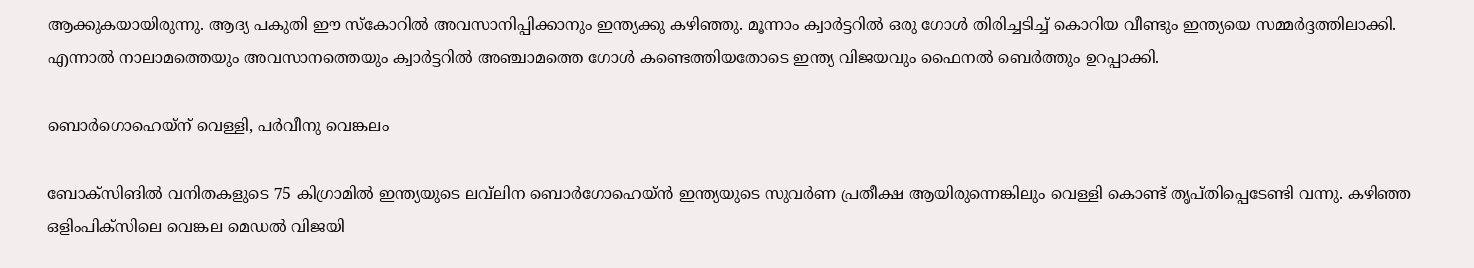ആക്കുകയായിരുന്നു. ആദ്യ പകുതി ഈ സ്‌കോറില്‍ അവസാനിപ്പിക്കാനും ഇന്ത്യക്കു കഴിഞ്ഞു. മൂന്നാം ക്വാര്‍ട്ടറില്‍ ഒരു ഗോള്‍ തിരിച്ചടിച്ച് കൊറിയ വീണ്ടും ഇന്ത്യയെ സമ്മര്‍ദ്ദത്തിലാക്കി. എന്നാല്‍ നാലാമത്തെയും അവസാനത്തെയും ക്വാര്‍ട്ടറില്‍ അഞ്ചാമത്തെ ഗോള്‍ കണ്ടെത്തിയതോടെ ഇന്ത്യ വിജയവും ഫൈനല്‍ ബെര്‍ത്തും ഉറപ്പാക്കി.

ബൊര്‍ഗൊഹെയ്‌ന് വെള്ളി, പര്‍വീനു വെങ്കലം

ബോക്‌സിങില്‍ വനിതകളുടെ 75 കിഗ്രാമില്‍ ഇന്ത്യയുടെ ലവ്‌ലിന ബൊര്‍ഗോഹെയ്ന്‍ ഇന്ത്യയുടെ സുവര്‍ണ പ്രതീക്ഷ ആയിരുന്നെങ്കിലും വെള്ളി കൊണ്ട് തൃപ്തിപ്പെടേണ്ടി വന്നു. കഴിഞ്ഞ ഒളിംപിക്‌സിലെ വെങ്കല മെഡല്‍ വിജയി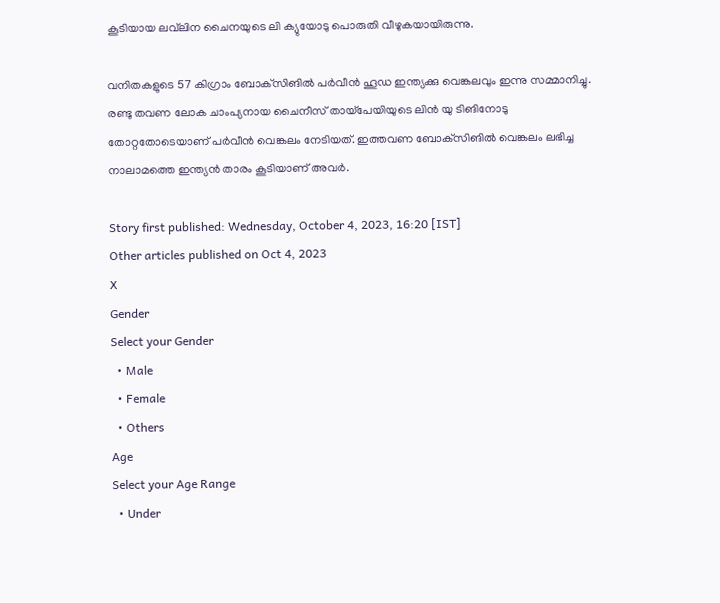കൂടിയായ ലവ്‌ലിന ചൈനയുടെ ലി ക്യുയോടു പൊരുതി വീഴുകയായിരുന്നു.

വനിതകളുടെ 57 കിഗ്രാം ബോക്‌സിങില്‍ പര്‍വീന്‍ ഹൂഡ ഇന്ത്യക്കു വെങ്കലവും ഇന്നു സമ്മാനിച്ചു. രണ്ടു തവണ ലോക ചാംപ്യനായ ചൈനീസ് തായ്‌പേയിയുടെ ലിന്‍ യു ടിങിനോടു തോറ്റതോടെയാണ് പര്‍വീന്‍ വെങ്കലം നേടിയത്. ഇത്തവണ ബോക്‌സിങില്‍ വെങ്കലം ലഭിച്ച നാലാമത്തെ ഇന്ത്യന്‍ താരം കൂടിയാണ് അവര്‍.

Story first published: Wednesday, October 4, 2023, 16:20 [IST]
Other articles published on Oct 4, 2023
X
Gender
Select your Gender
  • Male
  • Female
  • Others
Age
Select your Age Range
  • Under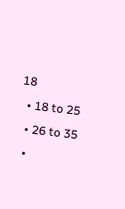18
  • 18 to 25
  • 26 to 35
  •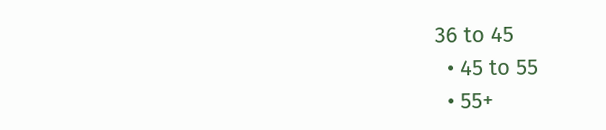36 to 45
  • 45 to 55
  • 55+